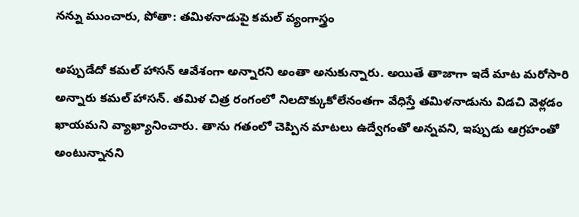నన్ను ముంచారు, పోతా: తమిళనాడుపై కమల్ వ్యంగాస్త్రం

అప్పుడేదో కమల్ హాసన్ ఆవేశంగా అన్నారని అంతా అనుకున్నారు. అయితే తాజాగా ఇదే మాట మరోసారి అన్నారు కమల్ హాసన్. తమిళ చిత్ర రంగంలో నిలదొక్కుకోలేనంతగా వేధిస్తే తమిళనాడును విడచి వెళ్లడం ఖాయమని వ్యాఖ్యానించారు. తాను గతంలో చెప్పిన మాటలు ఉద్వేగంతో అన్నవని, ఇప్పుడు ఆగ్రహంతో అంటున్నానని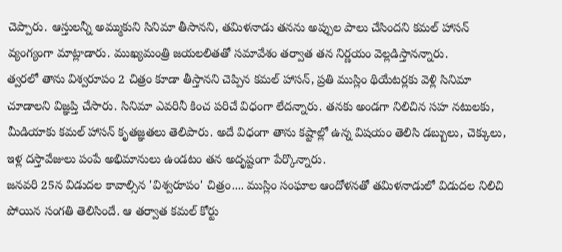చెప్పారు. ఆస్తులన్నీ అమ్ముకుని సినిమా తీసానని, తమిళనాడు తనను అప్పుల పాలు చేసిందని కమల్ హాసన్ వ్యంగ్యంగా మాట్లాడారు. ముఖ్యమంత్రి జయలలితతో సమావేశం తర్వాత తన నిర్ణయం వెల్లడిస్తానన్నారు.
త్వరలో తాను విశ్వరూపం 2 చిత్రం కూడా తీస్తానని చెప్పిన కమల్ హాసన్, ప్రతి ముస్లిం థియేటర్లకు వెళ్లి సినిమా చూడాలని విజ్ఞప్తి చేసారు. సినిమా ఎవరినీ కించ పరిచే విధంగా లేదన్నారు. తనకు అండగా నిలిచిన సహ నటులకు, మీడియాకు కమల్ హాసన్ కృతజ్ఞతలు తెలిపారు. అదే విధంగా తాను కష్టాల్లో ఉన్న విషయం తెలిసి డబ్బులు, చెక్కులు, ఇళ్ల దస్తావేజులు పంపే అభిమానులు ఉండటం తన అదృష్టంగా పేర్కొన్నారు.
జనవరి 25న విడుదల కావాల్సిన 'విశ్వరూపం' చిత్రం.... ముస్లిం సంఘాల ఆందోళనతో తమిళనాడులో విడుదల నిలిచి పోయిన సంగతి తెలిసిందే. ఆ తర్వాత కమల్ కోర్టు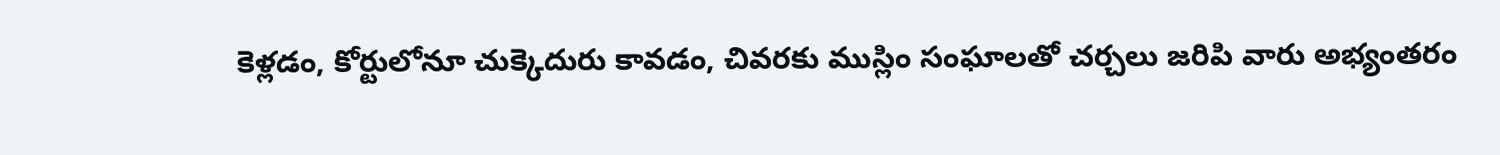కెళ్లడం, కోర్టులోనూ చుక్కెదురు కావడం, చివరకు ముస్లిం సంఘాలతో చర్చలు జరిపి వారు అభ్యంతరం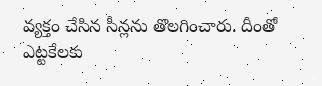వ్యక్తం చేసిన సీన్లను తొలగించారు. దీంతో ఎట్టకేలకు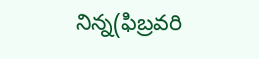నిన్న(ఫిబ్రవరి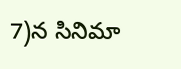7)న సినిమా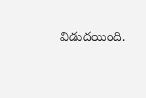విడుదయింది.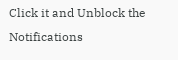Click it and Unblock the Notifications